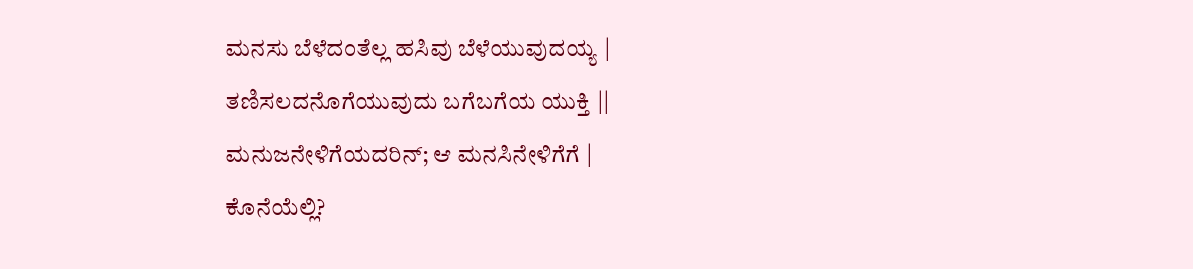ಮನಸು ಬೆಳೆದಂತೆಲ್ಲ ಹಸಿವು ಬೆಳೆಯುವುದಯ್ಯ |
ತಣಿಸಲದನೊಗೆಯುವುದು ಬಗೆಬಗೆಯ ಯುಕ್ತಿ ||
ಮನುಜನೇಳಿಗೆಯದರಿನ್; ಆ ಮನಸಿನೇಳಿಗೆಗೆ |
ಕೊನೆಯೆಲ್ಲಿ?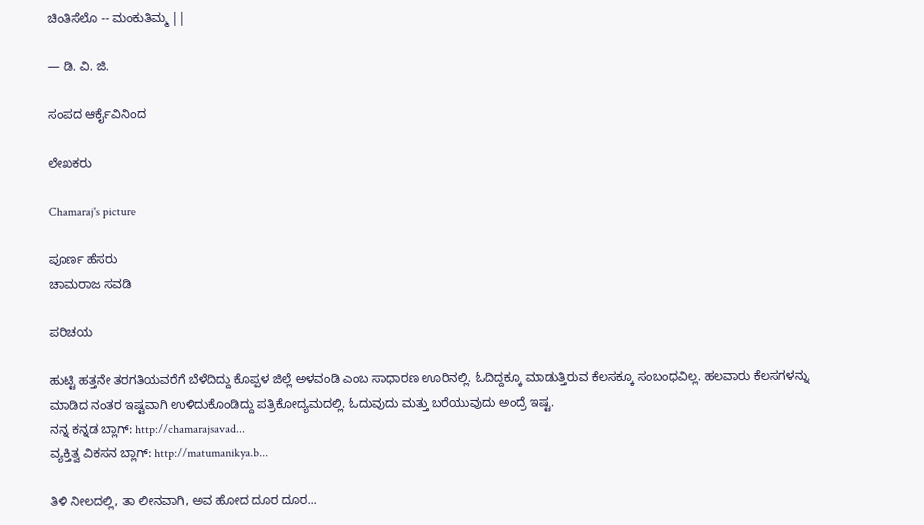ಚಿಂತಿಸೆಲೊ -- ಮಂಕುತಿಮ್ಮ ||

— ಡಿ. ವಿ. ಜಿ.

ಸಂಪದ ಆರ್ಕೈವಿನಿಂದ

ಲೇಖಕರು

Chamaraj's picture

ಪೂರ್ಣ ಹೆಸರು
ಚಾಮರಾಜ ಸವಡಿ

ಪರಿಚಯ

ಹುಟ್ಟಿ ಹತ್ತನೇ ತರಗತಿಯವರೆಗೆ ಬೆಳೆದಿದ್ದು ಕೊಪ್ಪಳ ಜಿಲ್ಲೆ ಅಳವಂಡಿ ಎಂಬ ಸಾಧಾರಣ ಊರಿನಲ್ಲಿ. ಓದಿದ್ದಕ್ಕೂ ಮಾಡುತ್ತಿರುವ ಕೆಲಸಕ್ಕೂ ಸಂಬಂಧವಿಲ್ಲ. ಹಲವಾರು ಕೆಲಸಗಳನ್ನು ಮಾಡಿದ ನಂತರ ಇಷ್ಟವಾಗಿ ಉಳಿದುಕೊಂಡಿದ್ದು ಪತ್ರಿಕೋದ್ಯಮದಲ್ಲಿ. ಓದುವುದು ಮತ್ತು ಬರೆಯುವುದು ಅಂದ್ರೆ ಇಷ್ಟ.
ನನ್ನ ಕನ್ನಡ ಬ್ಲಾಗ್‌: http://chamarajsavad...
ವ್ಯಕ್ತಿತ್ವ ವಿಕಸನ ಬ್ಲಾಗ್‌: http://matumanikya.b...

ತಿಳಿ ನೀಲದಲ್ಲಿ, ತಾ ಲೀನವಾಗಿ, ಅವ ಹೋದ ದೂರ ದೂರ...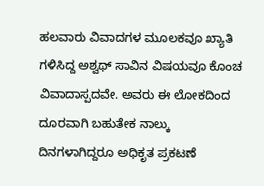ಹಲವಾರು ವಿವಾದಗಳ ಮೂಲಕವೂ ಖ್ಯಾತಿ ಗಳಿಸಿದ್ದ ಅಶ್ವಥ್‌ ಸಾವಿನ ವಿಷಯವೂ ಕೊಂಚ ವಿವಾದಾಸ್ಪದವೇ. ಅವರು ಈ ಲೋಕದಿಂದ ದೂರವಾಗಿ ಬಹುತೇಕ ನಾಲ್ಕು ದಿನಗಳಾಗಿದ್ದರೂ ಅಧಿಕೃತ ಪ್ರಕಟಣೆ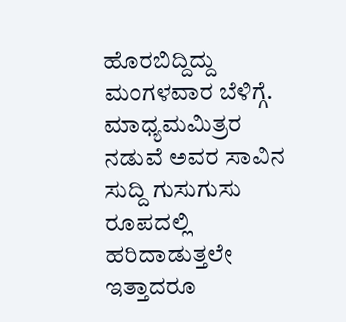ಹೊರಬಿದ್ದಿದ್ದು ಮಂಗಳವಾರ ಬೆಳಿಗ್ಗೆ. ಮಾಧ್ಯಮಮಿತ್ರರ ನಡುವೆ ಅವರ ಸಾವಿನ ಸುದ್ದಿ ಗುಸುಗುಸು ರೂಪದಲ್ಲಿ ಹರಿದಾಡುತ್ತಲೇ ಇತ್ತಾದರೂ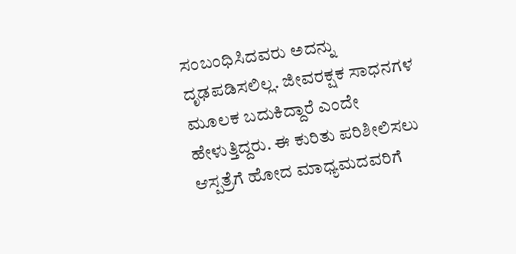ಸಂಬಂಧಿಸಿದವರು ಅದನ್ನು ದೃಢಪಡಿಸಲಿಲ್ಲ. ಜೀವರಕ್ಷಕ ಸಾಧನಗಳ ಮೂಲಕ ಬದುಕಿದ್ದಾರೆ ಎಂದೇ ಹೇಳುತ್ತಿದ್ದರು. ಈ ಕುರಿತು ಪರಿಶೀಲಿಸಲು ಆಸ್ಪತ್ರೆಗೆ ಹೋದ ಮಾಧ್ಯಮದವರಿಗೆ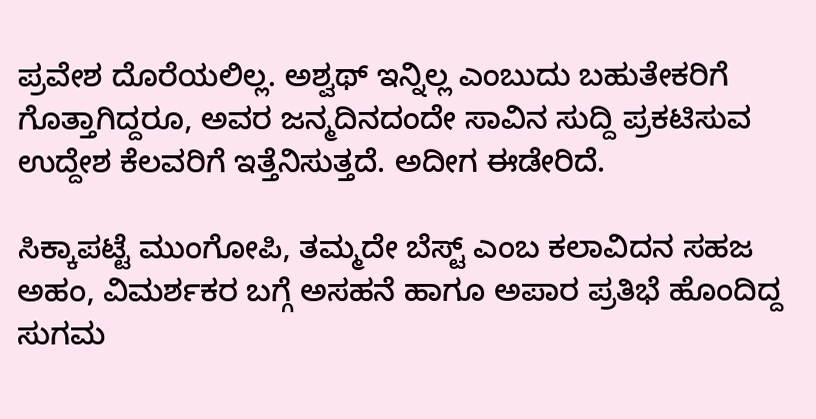ಪ್ರವೇಶ ದೊರೆಯಲಿಲ್ಲ. ಅಶ್ವಥ್‌ ಇನ್ನಿಲ್ಲ ಎಂಬುದು ಬಹುತೇಕರಿಗೆ ಗೊತ್ತಾಗಿದ್ದರೂ, ಅವರ ಜನ್ಮದಿನದಂದೇ ಸಾವಿನ ಸುದ್ದಿ ಪ್ರಕಟಿಸುವ ಉದ್ದೇಶ ಕೆಲವರಿಗೆ ಇತ್ತೆನಿಸುತ್ತದೆ. ಅದೀಗ ಈಡೇರಿದೆ.

ಸಿಕ್ಕಾಪಟ್ಟೆ ಮುಂಗೋಪಿ, ತಮ್ಮದೇ ಬೆಸ್ಟ್‌ ಎಂಬ ಕಲಾವಿದನ ಸಹಜ ಅಹಂ, ವಿಮರ್ಶಕರ ಬಗ್ಗೆ ಅಸಹನೆ ಹಾಗೂ ಅಪಾರ ಪ್ರತಿಭೆ ಹೊಂದಿದ್ದ ಸುಗಮ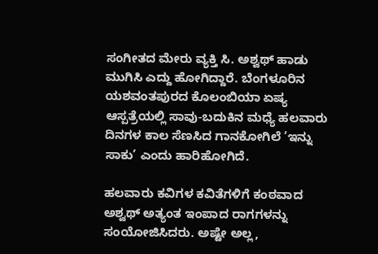ಸಂಗೀತದ ಮೇರು ವ್ಯಕ್ತಿ ಸಿ. ಅಶ್ವಥ್‌ ಹಾಡು ಮುಗಿಸಿ ಎದ್ದು ಹೋಗಿದ್ದಾರೆ. ಬೆಂಗಳೂರಿನ ಯಶವಂತಪುರದ ಕೊಲಂಬಿಯಾ ಏಷ್ಯ ಆಸ್ಪತ್ರೆಯಲ್ಲಿ ಸಾವು-ಬದುಕಿನ ಮಧ್ಯೆ ಹಲವಾರು ದಿನಗಳ ಕಾಲ ಸೆಣಸಿದ ಗಾನಕೋಗಿಲೆ ’ಇನ್ನು ಸಾಕು’ ಎಂದು ಹಾರಿಹೋಗಿದೆ.

ಹಲವಾರು ಕವಿಗಳ ಕವಿತೆಗಳಿಗೆ ಕಂಠವಾದ ಅಶ್ವಥ್‌ ಅತ್ಯಂತ ಇಂಪಾದ ರಾಗಗಳನ್ನು ಸಂಯೋಜಿಸಿದರು. ಅಷ್ಟೇ ಅಲ್ಲ,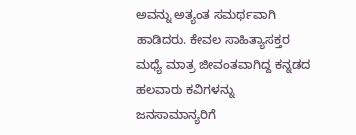ಅವನ್ನು ಅತ್ಯಂತ ಸಮರ್ಥವಾಗಿ ಹಾಡಿದರು. ಕೇವಲ ಸಾಹಿತ್ಯಾಸಕ್ತರ ಮಧ್ಯೆ ಮಾತ್ರ ಜೀವಂತವಾಗಿದ್ದ ಕನ್ನಡದ ಹಲವಾರು ಕವಿಗಳನ್ನು ಜನಸಾಮಾನ್ಯರಿಗೆ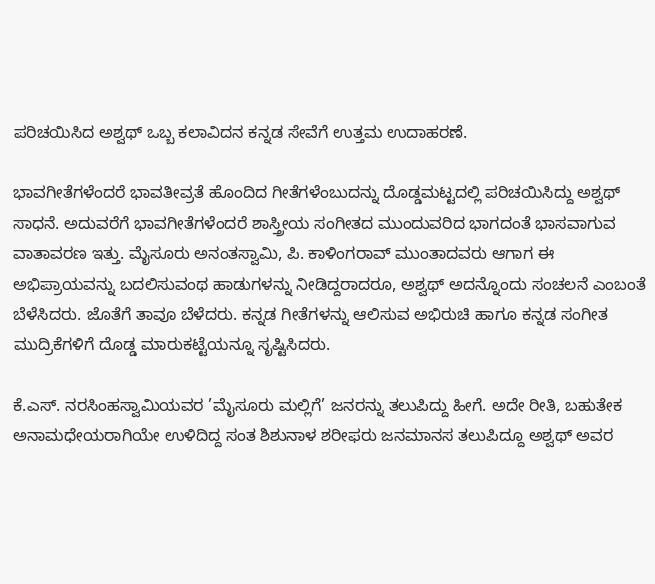ಪರಿಚಯಿಸಿದ ಅಶ್ವಥ್‌ ಒಬ್ಬ ಕಲಾವಿದನ ಕನ್ನಡ ಸೇವೆಗೆ ಉತ್ತಮ ಉದಾಹರಣೆ.

ಭಾವಗೀತೆಗಳೆಂದರೆ ಭಾವತೀವ್ರತೆ ಹೊಂದಿದ ಗೀತೆಗಳೆಂಬುದನ್ನು ದೊಡ್ಡಮಟ್ಟದಲ್ಲಿ ಪರಿಚಯಿಸಿದ್ದು ಅಶ್ವಥ್‌ ಸಾಧನೆ. ಅದುವರೆಗೆ ಭಾವಗೀತೆಗಳೆಂದರೆ ಶಾಸ್ತ್ರೀಯ ಸಂಗೀತದ ಮುಂದುವರಿದ ಭಾಗದಂತೆ ಭಾಸವಾಗುವ ವಾತಾವರಣ ಇತ್ತು. ಮೈಸೂರು ಅನಂತಸ್ವಾಮಿ, ಪಿ. ಕಾಳಿಂಗರಾವ್‌ ಮುಂತಾದವರು ಆಗಾಗ ಈ ಅಭಿಪ್ರಾಯವನ್ನು ಬದಲಿಸುವಂಥ ಹಾಡುಗಳನ್ನು ನೀಡಿದ್ದರಾದರೂ, ಅಶ್ವಥ್‌ ಅದನ್ನೊಂದು ಸಂಚಲನೆ ಎಂಬಂತೆ ಬೆಳೆಸಿದರು. ಜೊತೆಗೆ ತಾವೂ ಬೆಳೆದರು. ಕನ್ನಡ ಗೀತೆಗಳನ್ನು ಆಲಿಸುವ ಅಭಿರುಚಿ ಹಾಗೂ ಕನ್ನಡ ಸಂಗೀತ ಮುದ್ರಿಕೆಗಳಿಗೆ ದೊಡ್ಡ ಮಾರುಕಟ್ಟೆಯನ್ನೂ ಸೃಷ್ಟಿಸಿದರು.

ಕೆ.ಎಸ್‌. ನರಸಿಂಹಸ್ವಾಮಿಯವರ ’ಮೈಸೂರು ಮಲ್ಲಿಗೆ’ ಜನರನ್ನು ತಲುಪಿದ್ದು ಹೀಗೆ. ಅದೇ ರೀತಿ, ಬಹುತೇಕ ಅನಾಮಧೇಯರಾಗಿಯೇ ಉಳಿದಿದ್ದ ಸಂತ ಶಿಶುನಾಳ ಶರೀಫರು ಜನಮಾನಸ ತಲುಪಿದ್ದೂ ಅಶ್ವಥ್‌ ಅವರ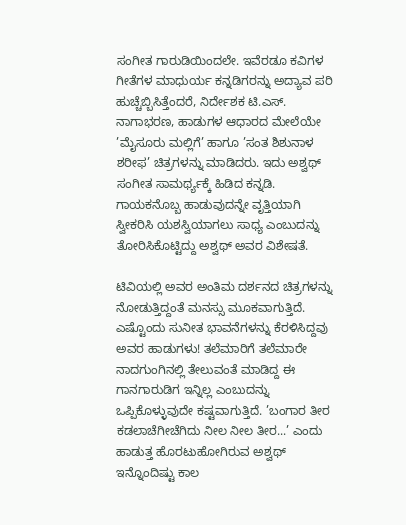ಸಂಗೀತ ಗಾರುಡಿಯಿಂದಲೇ. ಇವೆರಡೂ ಕವಿಗಳ ಗೀತೆಗಳ ಮಾಧುರ್ಯ ಕನ್ನಡಿಗರನ್ನು ಅದ್ಯಾವ ಪರಿ ಹುಚ್ಚೆಬ್ಬಿಸಿತ್ತೆಂದರೆ, ನಿರ್ದೇಶಕ ಟಿ.ಎಸ್‌. ನಾಗಾಭರಣ, ಹಾಡುಗಳ ಆಧಾರದ ಮೇಲೆಯೇ ’ಮೈಸೂರು ಮಲ್ಲಿಗೆ’ ಹಾಗೂ ’ಸಂತ ಶಿಶುನಾಳ ಶರೀಫ’ ಚಿತ್ರಗಳನ್ನು ಮಾಡಿದರು. ಇದು ಅಶ್ವಥ್‌ ಸಂಗೀತ ಸಾಮರ್ಥ್ಯಕ್ಕೆ ಹಿಡಿದ ಕನ್ನಡಿ. ಗಾಯಕನೊಬ್ಬ ಹಾಡುವುದನ್ನೇ ವೃತ್ತಿಯಾಗಿ ಸ್ವೀಕರಿಸಿ ಯಶಸ್ವಿಯಾಗಲು ಸಾಧ್ಯ ಎಂಬುದನ್ನು ತೋರಿಸಿಕೊಟ್ಟಿದ್ದು ಅಶ್ವಥ್‌ ಅವರ ವಿಶೇಷತೆ.

ಟಿವಿಯಲ್ಲಿ ಅವರ ಅಂತಿಮ ದರ್ಶನದ ಚಿತ್ರಗಳನ್ನು ನೋಡುತ್ತಿದ್ದಂತೆ ಮನಸ್ಸು ಮೂಕವಾಗುತ್ತಿದೆ. ಎಷ್ಟೊಂದು ಸುನೀತ ಭಾವನೆಗಳನ್ನು ಕೆರಳಿಸಿದ್ದವು ಅವರ ಹಾಡುಗಳು! ತಲೆಮಾರಿಗೆ ತಲೆಮಾರೇ ನಾದಗುಂಗಿನಲ್ಲಿ ತೇಲುವಂತೆ ಮಾಡಿದ್ದ ಈ ಗಾನಗಾರುಡಿಗ ಇನ್ನಿಲ್ಲ ಎಂಬುದನ್ನು ಒಪ್ಪಿಕೊಳ್ಳುವುದೇ ಕಷ್ಟವಾಗುತ್ತಿದೆ. ’ಬಂಗಾರ ತೀರ ಕಡಲಾಚೆಗೀಚೆಗಿದು ನೀಲ ನೀಲ ತೀರ...’ ಎಂದು ಹಾಡುತ್ತ ಹೊರಟುಹೋಗಿರುವ ಅಶ್ವಥ್‌ ಇನ್ನೊಂದಿಷ್ಟು ಕಾಲ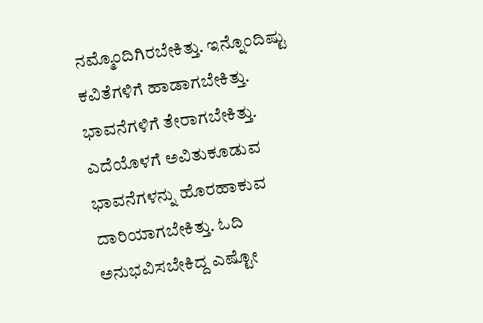ನಮ್ಮೊಂದಿಗಿರಬೇಕಿತ್ತು. ಇನ್ನೊಂದಿಷ್ಟು ಕವಿತೆಗಳಿಗೆ ಹಾಡಾಗಬೇಕಿತ್ತು. ಭಾವನೆಗಳಿಗೆ ತೇರಾಗಬೇಕಿತ್ತು. ಎದೆಯೊಳಗೆ ಅವಿತುಕೂಡುವ ಭಾವನೆಗಳನ್ನು ಹೊರಹಾಕುವ ದಾರಿಯಾಗಬೇಕಿತ್ತು. ಓದಿ ಅನುಭವಿಸಬೇಕಿದ್ದ ಎಷ್ಟೋ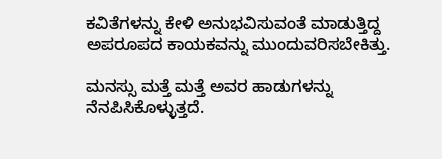ಕವಿತೆಗಳನ್ನು ಕೇಳಿ ಅನುಭವಿಸುವಂತೆ ಮಾಡುತ್ತಿದ್ದ ಅಪರೂಪದ ಕಾಯಕವನ್ನು ಮುಂದುವರಿಸಬೇಕಿತ್ತು.

ಮನಸ್ಸು ಮತ್ತೆ ಮತ್ತೆ ಅವರ ಹಾಡುಗಳನ್ನು ನೆನಪಿಸಿಕೊಳ್ಳುತ್ತದೆ.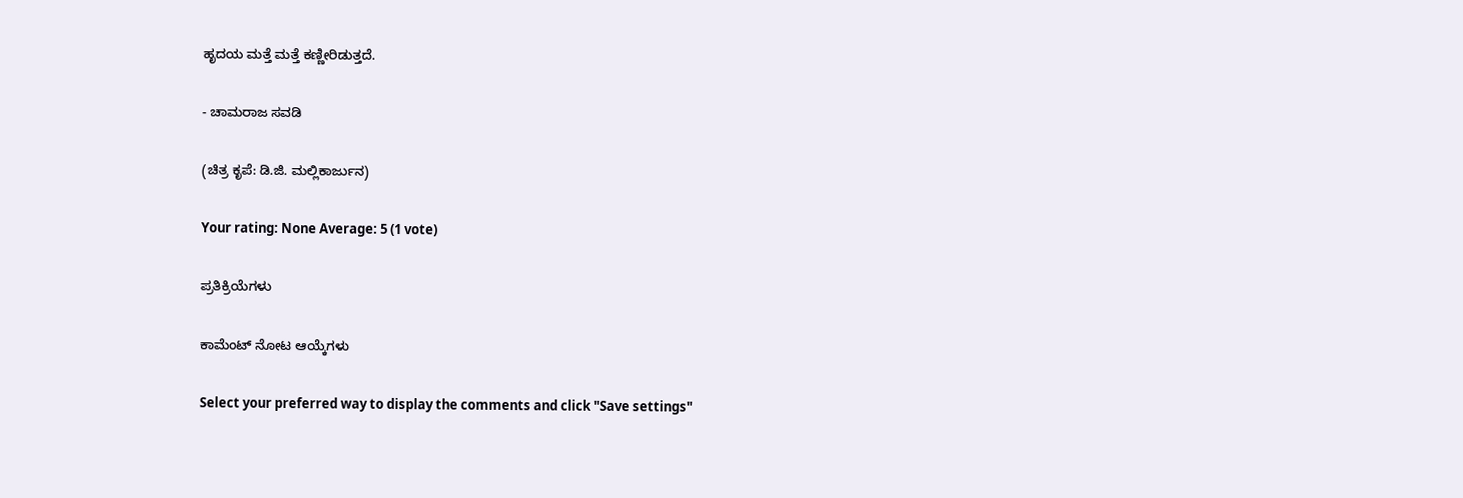ಹೃದಯ ಮತ್ತೆ ಮತ್ತೆ ಕಣ್ಣೀರಿಡುತ್ತದೆ.

- ಚಾಮರಾಜ ಸವಡಿ

(ಚಿತ್ರ ಕೃಪೆ: ಡಿ.ಜಿ. ಮಲ್ಲಿಕಾರ್ಜುನ)

Your rating: None Average: 5 (1 vote)

ಪ್ರತಿಕ್ರಿಯೆಗಳು

ಕಾಮೆಂಟ್ ನೋಟ ಆಯ್ಕೆಗಳು

Select your preferred way to display the comments and click "Save settings"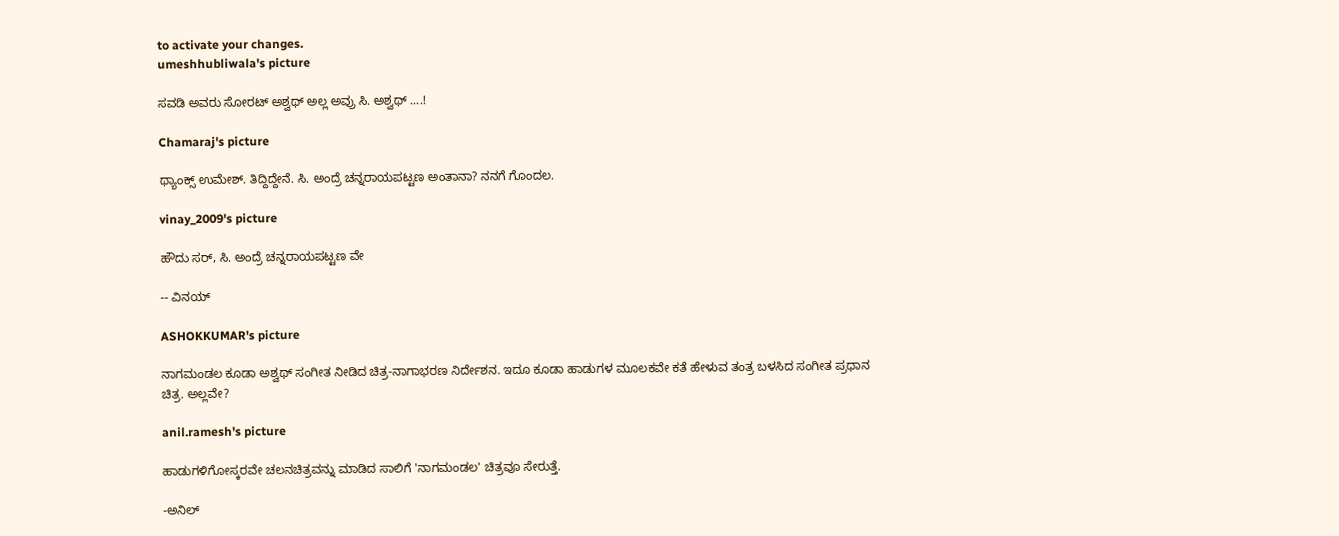to activate your changes.
umeshhubliwala's picture

ಸವಡಿ ಅವರು ಸೋರಟ್ ಅಶ್ವಥ್ ಅಲ್ಲ ಅವ್ರು ಸಿ. ಅಶ್ವಥ್ ....!

Chamaraj's picture

ಥ್ಯಾಂಕ್ಸ್‌ ಉಮೇಶ್‌. ತಿದ್ದಿದ್ದೇನೆ. ಸಿ. ಅಂದ್ರೆ ಚನ್ನರಾಯಪಟ್ಟಣ ಅಂತಾನಾ? ನನಗೆ ಗೊಂದಲ.

vinay_2009's picture

ಹೌದು ಸರ್, ಸಿ. ಅಂದ್ರೆ ಚನ್ನರಾಯಪಟ್ಟಣ ವೇ

-- ವಿನಯ್

ASHOKKUMAR's picture

ನಾಗಮಂಡಲ ಕೂಡಾ ಅಶ್ವಥ್ ಸಂಗೀತ ನೀಡಿದ ಚಿತ್ರ-ನಾಗಾಭರಣ ನಿರ್ದೇಶನ. ಇದೂ ಕೂಡಾ ಹಾಡುಗಳ ಮೂಲಕವೇ ಕತೆ ಹೇಳುವ ತಂತ್ರ ಬಳಸಿದ ಸಂಗೀತ ಪ್ರಧಾನ ಚಿತ್ರ. ಅಲ್ಲವೇ?

anil.ramesh's picture

ಹಾಡುಗಳಿಗೋಸ್ಕರವೇ ಚಲನಚಿತ್ರವನ್ನು ಮಾಡಿದ ಸಾಲಿಗೆ 'ನಾಗಮಂಡಲ' ಚಿತ್ರವೂ ಸೇರುತ್ತೆ.

-ಅನಿಲ್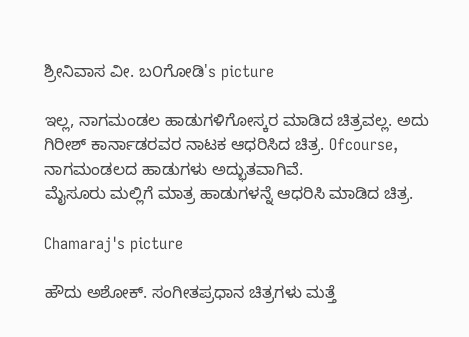ಶ್ರೀನಿವಾಸ ವೀ. ಬ೦ಗೋಡಿ's picture

ಇಲ್ಲ, ನಾಗಮಂಡಲ ಹಾಡುಗಳಿಗೋಸ್ಕರ ಮಾಡಿದ ಚಿತ್ರವಲ್ಲ. ಅದು ಗಿರೀಶ್ ಕಾರ್ನಾಡರವರ ನಾಟಕ ಆಧರಿಸಿದ ಚಿತ್ರ. Ofcourse, ನಾಗಮಂಡಲದ ಹಾಡುಗಳು ಅದ್ಭುತವಾಗಿವೆ.
ಮೈಸೂರು ಮಲ್ಲಿಗೆ ಮಾತ್ರ ಹಾಡುಗಳನ್ನೆ ಆಧರಿಸಿ ಮಾಡಿದ ಚಿತ್ರ.

Chamaraj's picture

ಹೌದು ಅಶೋಕ್‌. ಸಂಗೀತಪ್ರಧಾನ ಚಿತ್ರಗಳು ಮತ್ತೆ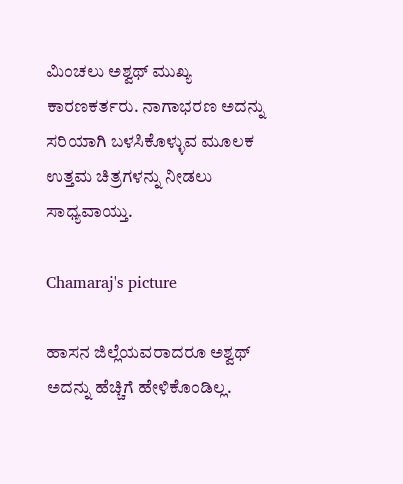ಮಿಂಚಲು ಅಶ್ವಥ್‌ ಮುಖ್ಯ ಕಾರಣಕರ್ತರು. ನಾಗಾಭರಣ ಅದನ್ನು ಸರಿಯಾಗಿ ಬಳಸಿಕೊಳ್ಳುವ ಮೂಲಕ ಉತ್ತಮ ಚಿತ್ರಗಳನ್ನು ನೀಡಲು ಸಾಧ್ಯವಾಯ್ತು.

Chamaraj's picture

ಹಾಸನ ಜಿಲ್ಲೆಯವರಾದರೂ ಅಶ್ವಥ್‌ ಅದನ್ನು ಹೆಚ್ಚಿಗೆ ಹೇಳಿಕೊಂಡಿಲ್ಲ.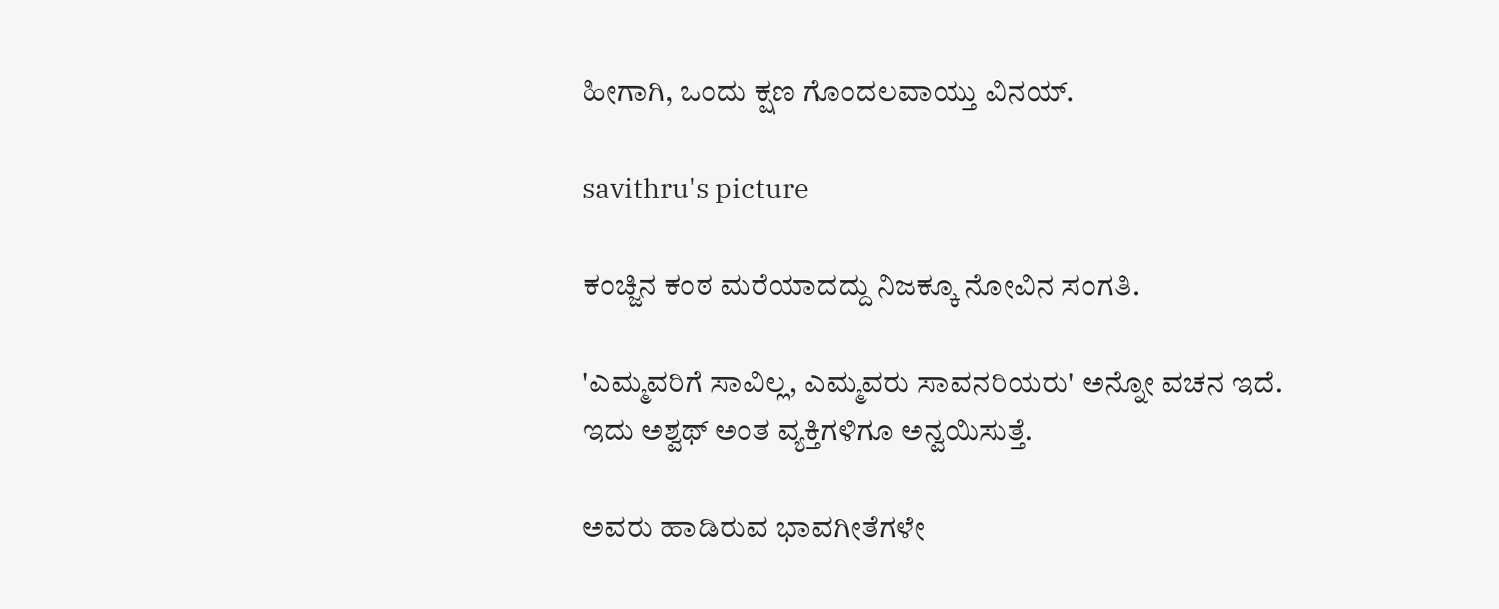ಹೀಗಾಗಿ, ಒಂದು ಕ್ಷಣ ಗೊಂದಲವಾಯ್ತು ವಿನಯ್‌.

savithru's picture

ಕಂಚ್ಜಿನ ಕಂಠ ಮರೆಯಾದದ್ದು ನಿಜಕ್ಕೂ ನೋವಿನ ಸಂಗತಿ.

'ಎಮ್ಮವರಿಗೆ ಸಾವಿಲ್ಲ, ಎಮ್ಮವರು ಸಾವನರಿಯರು' ಅನ್ನೋ ವಚನ ಇದೆ.
ಇದು ಅಶ್ವಥ್ ಅಂತ ವ್ಯಕ್ತಿಗಳಿಗೂ ಅನ್ವಯಿಸುತ್ತೆ.

ಅವರು ಹಾಡಿರುವ ಭಾವಗೀತೆಗಳೇ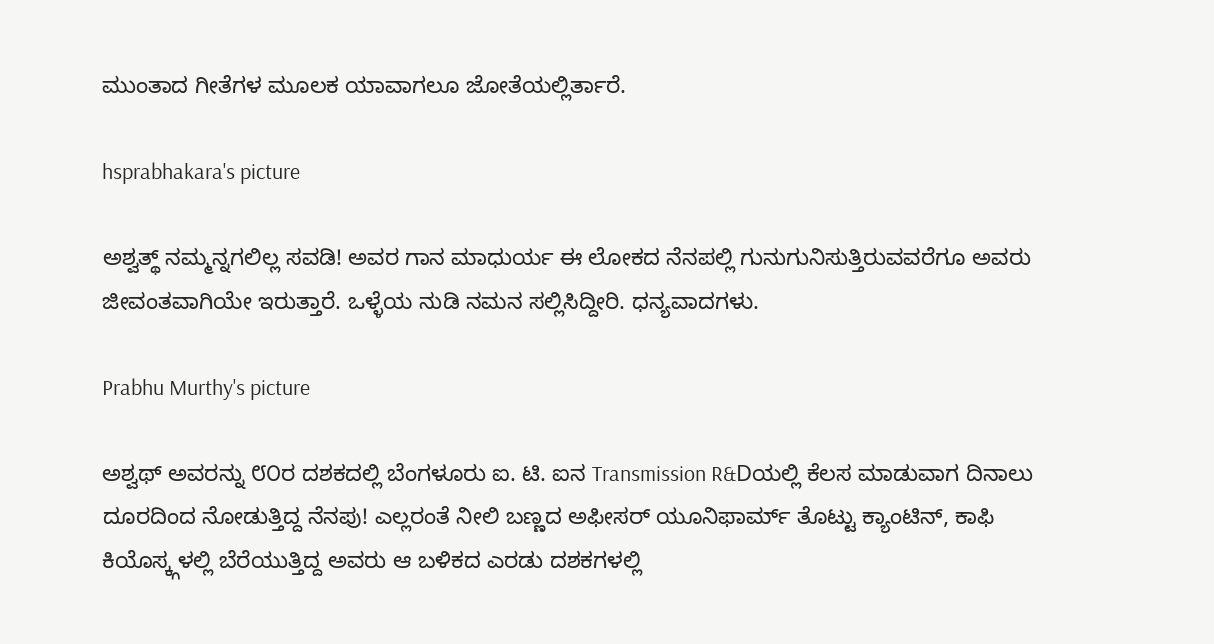ಮುಂತಾದ ಗೀತೆಗಳ ಮೂಲಕ ಯಾವಾಗಲೂ ಜೋತೆಯಲ್ಲಿರ್ತಾರೆ.

hsprabhakara's picture

ಅಶ್ವತ್ಥ್ ನಮ್ಮನ್ನಗಲಿಲ್ಲ ಸವಡಿ! ಅವರ ಗಾನ ಮಾಧುರ್ಯ ಈ ಲೋಕದ ನೆನಪಲ್ಲಿ ಗುನುಗುನಿಸುತ್ತಿರುವವರೆಗೂ ಅವರು ಜೀವಂತವಾಗಿಯೇ ಇರುತ್ತಾರೆ. ಒಳ್ಳೆಯ ನುಡಿ ನಮನ ಸಲ್ಲಿಸಿದ್ದೀರಿ. ಧನ್ಯವಾದಗಳು.

Prabhu Murthy's picture

ಅಶ್ವಥ್ ಅವರನ್ನು ೮೦ರ ದಶಕದಲ್ಲಿ ಬೆಂಗಳೂರು ಐ. ಟಿ. ಐನ Transmission R&Dಯಲ್ಲಿ ಕೆಲಸ ಮಾಡುವಾಗ ದಿನಾಲು ದೂರದಿಂದ ನೋಡುತ್ತಿದ್ದ ನೆನಪು! ಎಲ್ಲರಂತೆ ನೀಲಿ ಬಣ್ಣದ ಅಫೀಸರ್ ಯೂನಿಫಾರ್ಮ್ ತೊಟ್ಟು ಕ್ಯಾಂಟಿನ್, ಕಾಫಿ ಕಿಯೊಸ್ಕ್ಗಳಲ್ಲಿ ಬೆರೆಯುತ್ತಿದ್ದ ಅವರು ಆ ಬಳಿಕದ ಎರಡು ದಶಕಗಳಲ್ಲಿ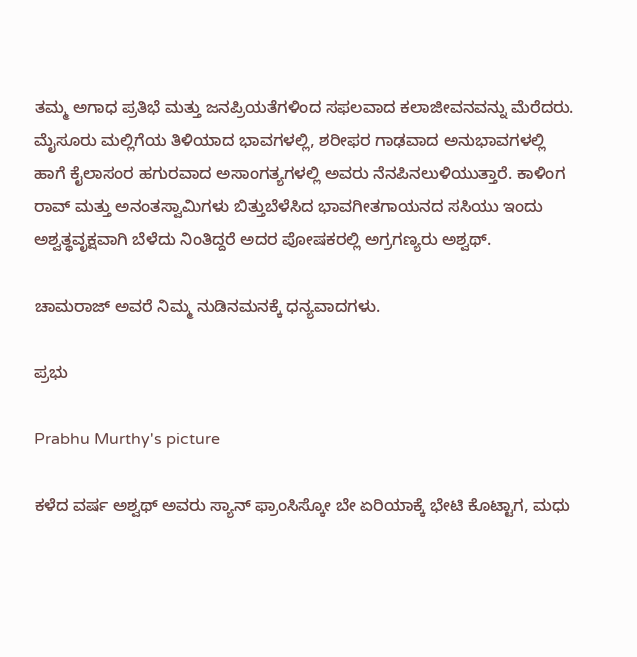ತಮ್ಮ ಅಗಾಧ ಪ್ರತಿಭೆ ಮತ್ತು ಜನಪ್ರಿಯತೆಗಳಿಂದ ಸಫಲವಾದ ಕಲಾಜೀವನವನ್ನು ಮೆರೆದರು. ಮೈಸೂರು ಮಲ್ಲಿಗೆಯ ತಿಳಿಯಾದ ಭಾವಗಳಲ್ಲಿ, ಶರೀಫರ ಗಾಢವಾದ ಅನುಭಾವಗಳಲ್ಲಿ ಹಾಗೆ ಕೈಲಾಸಂರ ಹಗುರವಾದ ಅಸಾಂಗತ್ಯಗಳಲ್ಲಿ ಅವರು ನೆನಪಿನಲುಳಿಯುತ್ತಾರೆ. ಕಾಳಿಂಗ ರಾವ್ ಮತ್ತು ಅನಂತಸ್ವಾಮಿಗಳು ಬಿತ್ತುಬೆಳೆಸಿದ ಭಾವಗೀತಗಾಯನದ ಸಸಿಯು ಇಂದು ಅಶ್ವತ್ಥವೃಕ್ಷವಾಗಿ ಬೆಳೆದು ನಿಂತಿದ್ದರೆ ಅದರ ಪೋಷಕರಲ್ಲಿ ಅಗ್ರಗಣ್ಯರು ಅಶ್ವಥ್.

ಚಾಮರಾಜ್ ಅವರೆ ನಿಮ್ಮ ನುಡಿನಮನಕ್ಕೆ ಧನ್ಯವಾದಗಳು.

ಪ್ರಭು

Prabhu Murthy's picture

ಕಳೆದ ವರ್ಷ ಅಶ್ವಥ್ ಅವರು ಸ್ಯಾನ್ ಫ್ರಾಂಸಿಸ್ಕೋ ಬೇ ಏರಿಯಾಕ್ಕೆ ಭೇಟಿ ಕೊಟ್ಟಾಗ, ಮಧು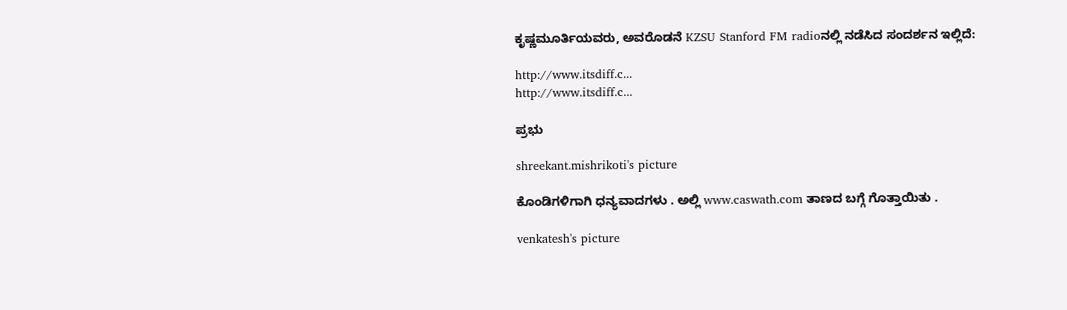ಕೃಷ್ಣಮೂರ್ತಿಯವರು, ಅವರೊಡನೆ KZSU Stanford FM radioನಲ್ಲಿ ನಡೆಸಿದ ಸಂದರ್ಶನ ಇಲ್ಲಿದೆ:

http://www.itsdiff.c...
http://www.itsdiff.c...

ಪ್ರಭು

shreekant.mishrikoti's picture

ಕೊಂಡಿಗಳಿಗಾಗಿ ಧನ್ಯವಾದಗಳು . ಅಲ್ಲಿ www.caswath.com ತಾಣದ ಬಗ್ಗೆ ಗೊತ್ತಾಯಿತು .

venkatesh's picture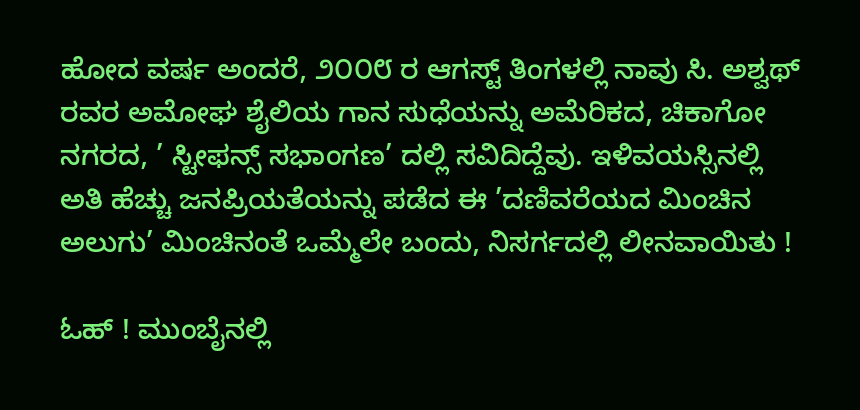ಹೋದ ವರ್ಷ ಅಂದರೆ, ೨೦೦೮ ರ ಆಗಸ್ಟ್ ತಿಂಗಳಲ್ಲಿ ನಾವು ಸಿ. ಅಶ್ವಥ್ ರವರ ಅಮೋಘ ಶೈಲಿಯ ಗಾನ ಸುಧೆಯನ್ನು ಅಮೆರಿಕದ, ಚಿಕಾಗೋ ನಗರದ, ’ ಸ್ಟೀಫನ್ಸ್ ಸಭಾಂಗಣ’ ದಲ್ಲಿ ಸವಿದಿದ್ದೆವು. ಇಳಿವಯಸ್ಸಿನಲ್ಲಿ ಅತಿ ಹೆಚ್ಚು ಜನಪ್ರಿಯತೆಯನ್ನು ಪಡೆದ ಈ ’ದಣಿವರೆಯದ ಮಿಂಚಿನ ಅಲುಗು’ ಮಿಂಚಿನಂತೆ ಒಮ್ಮೆಲೇ ಬಂದು, ನಿಸರ್ಗದಲ್ಲಿ ಲೀನವಾಯಿತು !

ಓಹ್ ! ಮುಂಬೈನಲ್ಲಿ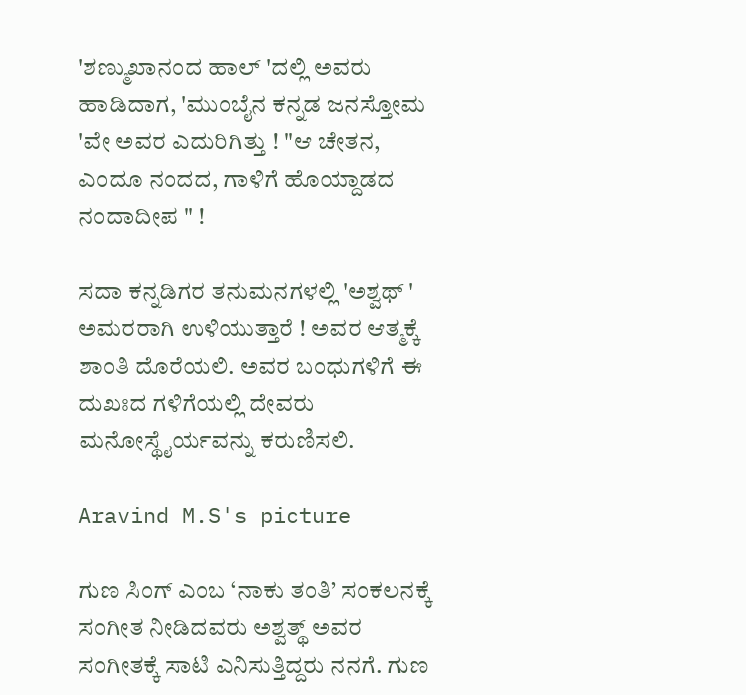'ಶಣ್ಮುಖಾನಂದ ಹಾಲ್ 'ದಲ್ಲಿ ಅವರು ಹಾಡಿದಾಗ, 'ಮುಂಬೈನ ಕನ್ನಡ ಜನಸ್ತೋಮ 'ವೇ ಅವರ ಎದುರಿಗಿತ್ತು ! "ಆ ಚೇತನ, ಎಂದೂ ನಂದದ, ಗಾಳಿಗೆ ಹೊಯ್ದಾಡದ ನಂದಾದೀಪ " !

ಸದಾ ಕನ್ನಡಿಗರ ತನುಮನಗಳಲ್ಲಿ 'ಅಶ್ವಥ್ ' ಅಮರರಾಗಿ ಉಳಿಯುತ್ತಾರೆ ! ಅವರ ಆತ್ಮಕ್ಕೆ ಶಾಂತಿ ದೊರೆಯಲಿ. ಅವರ ಬಂಧುಗಳಿಗೆ ಈ ದುಖಃದ ಗಳಿಗೆಯಲ್ಲಿ ದೇವರು ಮನೋಸ್ಥೈರ್ಯವನ್ನು ಕರುಣಿಸಲಿ.

Aravind M.S's picture

ಗುಣ ಸಿಂಗ್ ಎಂಬ ‘ನಾಕು ತಂತಿ’ ಸಂಕಲನಕ್ಕೆ ಸಂಗೀತ ನೀಡಿದವರು ಅಶ್ವತ್ಥ್ ಅವರ ಸಂಗೀತಕ್ಕೆ ಸಾಟಿ ಎನಿಸುತ್ತಿದ್ದರು ನನಗೆ. ಗುಣ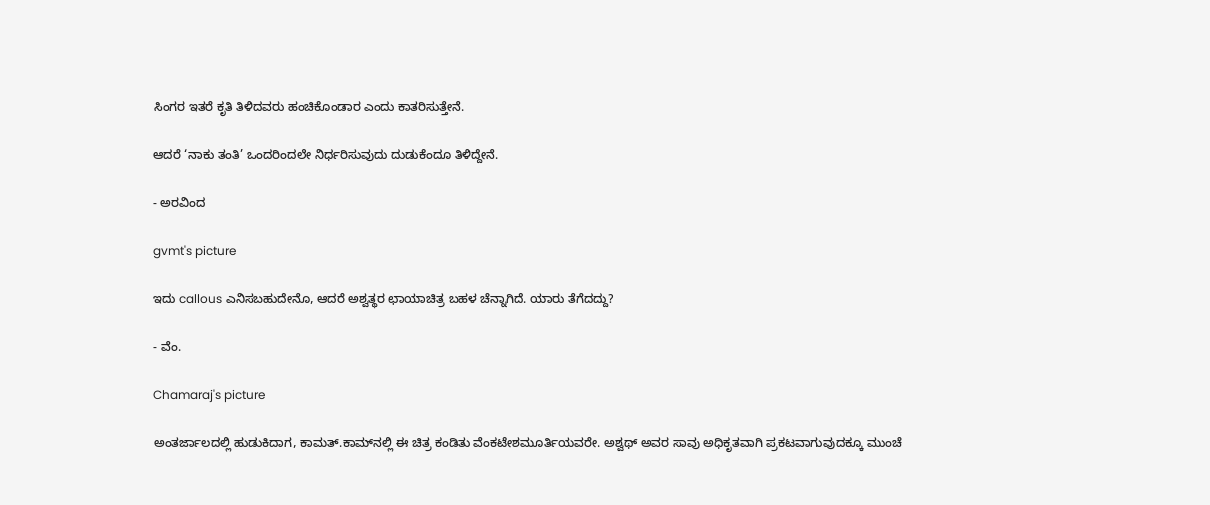ಸಿಂಗರ ಇತರೆ ಕೃತಿ ತಿಳಿದವರು ಹಂಚಿಕೊಂಡಾರ ಎಂದು ಕಾತರಿಸುತ್ತೇನೆ.

ಆದರೆ ‘ನಾಕು ತಂತಿ’ ಒಂದರಿಂದಲೇ ನಿರ್ಧರಿಸುವುದು ದುಡುಕೆಂದೂ ತಿಳಿದ್ದೇನೆ.

- ಅರವಿಂದ

gvmt's picture

ಇದು callous ಎನಿಸಬಹುದೇನೊ, ಆದರೆ ಅಶ್ವತ್ಥರ ಛಾಯಾಚಿತ್ರ ಬಹಳ ಚೆನ್ನಾಗಿದೆ. ಯಾರು ತೆಗೆದದ್ದು?

- ವೆಂ.

Chamaraj's picture

ಅಂತರ್ಜಾಲದಲ್ಲಿ ಹುಡುಕಿದಾಗ, ಕಾಮತ್‌.ಕಾಮ್‌ನಲ್ಲಿ ಈ ಚಿತ್ರ ಕಂಡಿತು ವೆಂಕಟೇಶಮೂರ್ತಿಯವರೇ. ಅಶ್ವಥ್‌ ಅವರ ಸಾವು ಅಧಿಕೃತವಾಗಿ ಪ್ರಕಟವಾಗುವುದಕ್ಕೂ ಮುಂಚೆ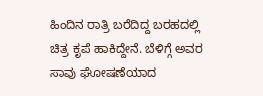ಹಿಂದಿನ ರಾತ್ರಿ ಬರೆದಿದ್ದ ಬರಹದಲ್ಲಿ ಚಿತ್ರ ಕೃಪೆ ಹಾಕಿದ್ದೇನೆ. ಬೆಳಿಗ್ಗೆ ಅವರ ಸಾವು ಘೋಷಣೆಯಾದ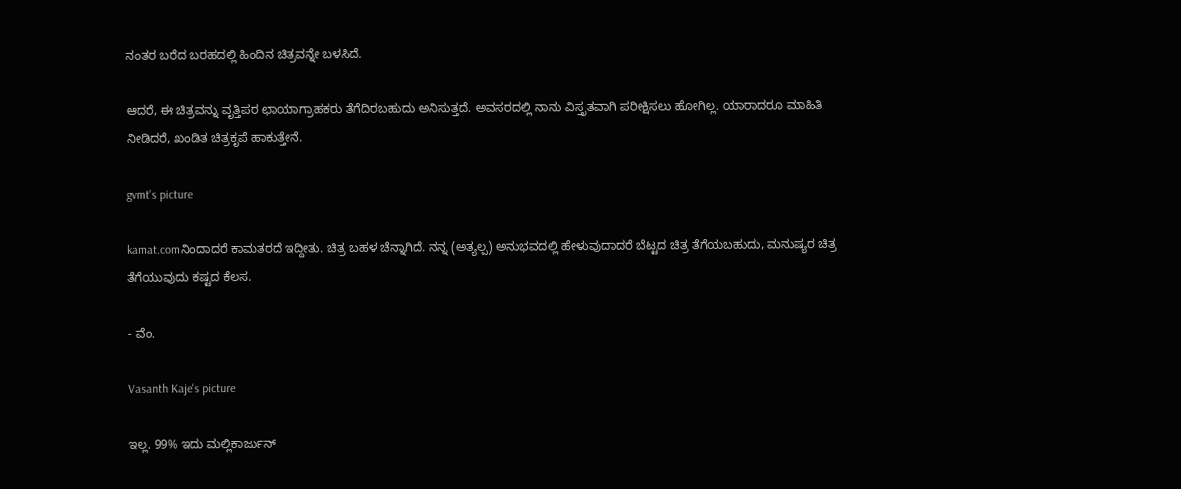ನಂತರ ಬರೆದ ಬರಹದಲ್ಲಿ ಹಿಂದಿನ ಚಿತ್ರವನ್ನೇ ಬಳಸಿದೆ.

ಆದರೆ, ಈ ಚಿತ್ರವನ್ನು ವೃತ್ತಿಪರ ಛಾಯಾಗ್ರಾಹಕರು ತೆಗೆದಿರಬಹುದು ಅನಿಸುತ್ತದೆ. ಅವಸರದಲ್ಲಿ ನಾನು ವಿಸ್ತೃತವಾಗಿ ಪರೀಕ್ಷಿಸಲು ಹೋಗಿಲ್ಲ. ಯಾರಾದರೂ ಮಾಹಿತಿ ನೀಡಿದರೆ, ಖಂಡಿತ ಚಿತ್ರಕೃಪೆ ಹಾಕುತ್ತೇನೆ.

gvmt's picture

kamat.comನಿಂದಾದರೆ ಕಾಮತರದೆ ಇದ್ದೀತು. ಚಿತ್ರ ಬಹಳ ಚೆನ್ನಾಗಿದೆ. ನನ್ನ (ಅತ್ಯಲ್ಪ) ಅನುಭವದಲ್ಲಿ ಹೇಳುವುದಾದರೆ ಬೆಟ್ಟದ ಚಿತ್ರ ತೆಗೆಯಬಹುದು, ಮನುಷ್ಯರ ಚಿತ್ರ ತೆಗೆಯುವುದು ಕಷ್ಟದ ಕೆಲಸ.

- ವೆಂ.

Vasanth Kaje's picture

ಇಲ್ಲ. 99% ಇದು ಮಲ್ಲಿಕಾರ್ಜುನ್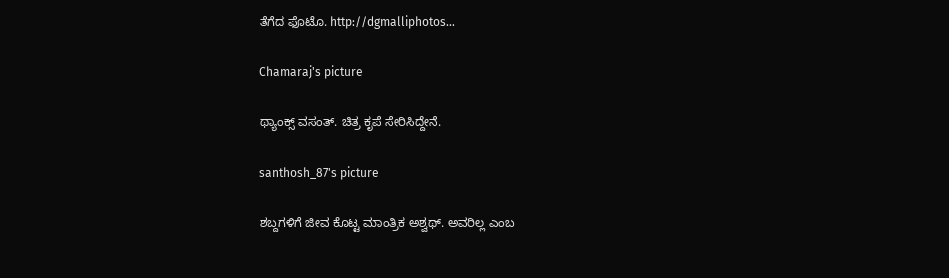ತೆಗೆದ ಫೊಟೊ. http://dgmalliphotos...

Chamaraj's picture

ಥ್ಯಾಂಕ್ಸ್‌ ವಸಂತ್‌. ಚಿತ್ರ ಕೃಪೆ ಸೇರಿಸಿದ್ದೇನೆ.

santhosh_87's picture

ಶಬ್ದಗಳಿಗೆ ಜೀವ ಕೊಟ್ಟ ಮಾಂತ್ರಿಕ ಅಶ್ವಥ್. ಅವರಿಲ್ಲ ಎಂಬ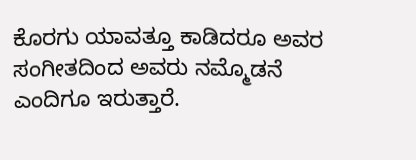ಕೊರಗು ಯಾವತ್ತೂ ಕಾಡಿದರೂ ಅವರ ಸಂಗೀತದಿಂದ ಅವರು ನಮ್ಮೊಡನೆ ಎಂದಿಗೂ ಇರುತ್ತಾರೆ.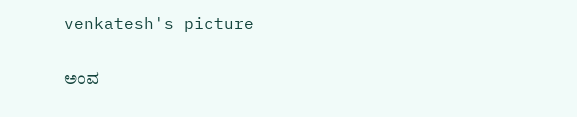venkatesh's picture

ಅಂವ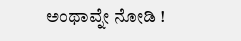ಅಂಥಾವ್ನೇ ನೋಡಿ !